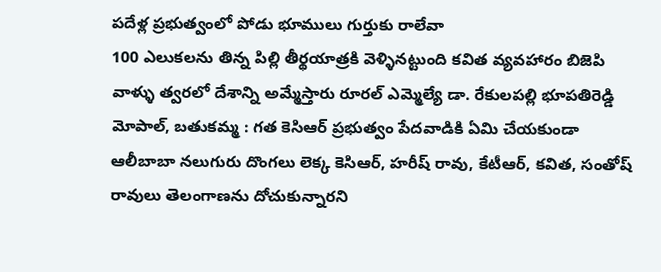పదేళ్ల ప్రభుత్వంలో పోడు భూములు గుర్తుకు రాలేవా
100 ఎలుకలను తిన్న పిల్లి తీర్థయాత్రకి వెళ్ళినట్టుంది కవిత వ్యవహారం బిజెపి వాళ్ళు త్వరలో దేశాన్ని అమ్మేస్తారు రూరల్ ఎమ్మెల్యే డా. రేకులపల్లి భూపతిరెడ్డి మోపాల్, బతుకమ్మ : గత కెసిఆర్ ప్రభుత్వం పేదవాడికి ఏమి చేయకుండా ఆలీబాబా నలుగురు దొంగలు లెక్క కెసిఆర్, హరీష్ రావు, కేటీఆర్, కవిత, సంతోష్ రావులు తెలంగాణను దోచుకున్నారని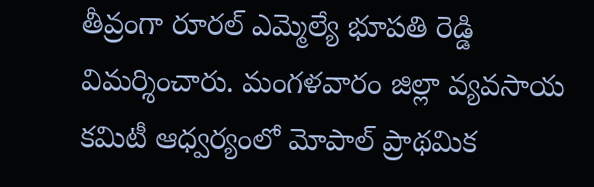తీవ్రంగా రూరల్ ఎమ్మెల్యే భూపతి రెడ్డి విమర్శించారు. మంగళవారం జిల్లా వ్యవసాయ కమిటీ ఆధ్వర్యంలో మోపాల్ ప్రాథమిక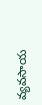వ్యవసాయ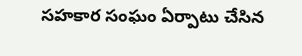సహకార సంఘం ఏర్పాటు చేసిన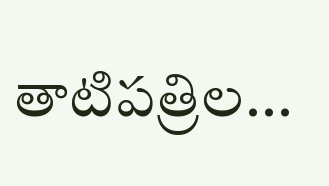తాటిపత్రిల...